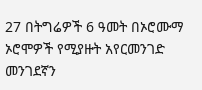27 በትግሬዎች 6 ዓመት በኦሮሙማ ኦሮሞዎች የሚያዙት አየርመንገድ መንገደኛን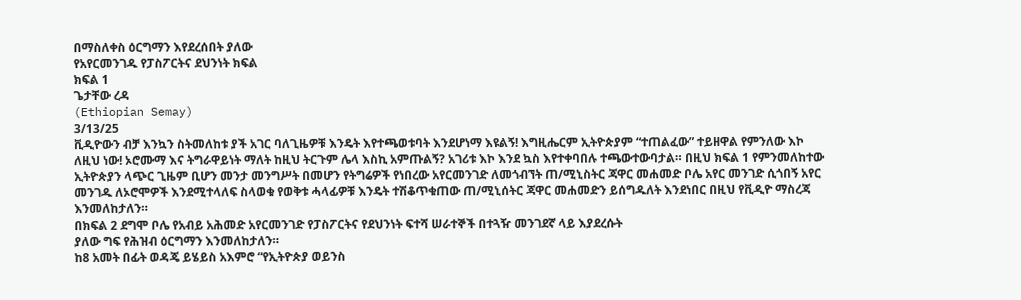በማስለቀስ ዕርግማን እየደረሰበት ያለው
የአየርመንገዱ የፓስፖርትና ደህንነት ክፍል
ክፍል 1
ጌታቸው ረዳ
(Ethiopian Semay)
3/13/25
ቪዲዮውን ብቻ እንኳን ስትመለከቱ ያች አገር ባለጊዜዎቹ እንዴት እየተጫወቱባት እንደሆነማ እዩልኝ! እግዚሔርም ኢትዮጵያም “ተጠልፈው” ተይዘዋል የምንለው እኮ ለዚህ ነው! ኦሮሙማ እና ትግራዋይነት ማለት ከዚህ ትርጉም ሌላ እስኪ አምጡልኝ? አገሪቱ እኮ እንደ ኳስ እየተቀባበሉ ተጫውተውባታል። በዚህ ክፍል 1 የምንመለከተው ኢትዮጵያን ላጭር ጊዜም ቢሆን መንታ መንግሥት በመሆን የትግሬዎች የነበረው አየርመንገድ ለመጎብኘት ጠ/ሚኒስትር ጃዋር መሐመድ ቦሌ አየር መንገድ ሲጎበኝ አየር መንገዱ ለኦሮሞዎች እንደሚተላለፍ ስላወቁ የወቅቱ ሓላፊዎቹ እንዴት ተሽቆጥቁጠው ጠ/ሚኒሰትር ጃዋር መሐመድን ይሰግዱለት እንደነበር በዚህ የቪዲዮ ማስረጃ እንመለከታለን።
በክፍል 2 ደግሞ ቦሌ የአብይ አሕመድ አየርመንገድ የፓስፖርትና የደህንነት ፍተሻ ሠራተኞች በተጓዥ መንገደኛ ላይ እያደረሱት
ያለው ግፍ የሕዝብ ዕርግማን እንመለከታለን።
ከ8 አመት በፊት ወዳጄ ይሄይስ አእምሮ “የኢትዮጵያ ወይንስ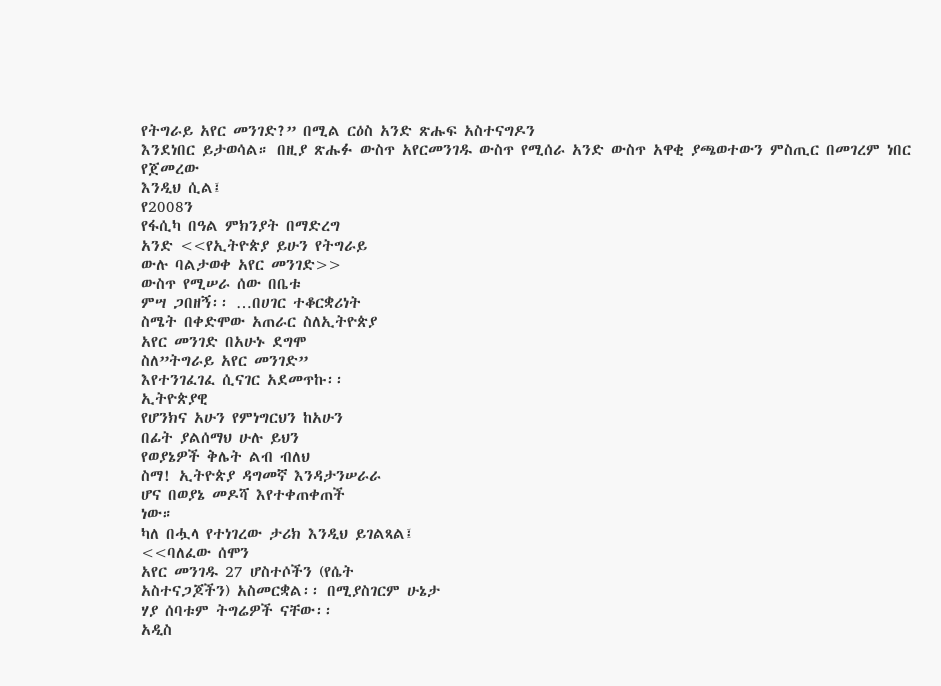የትግራይ አየር መንገድ?” በሚል ርዕስ አንድ ጽሑፍ አስተናግዶን
እንደነበር ይታወሳል። በዚያ ጽሑፉ ውስጥ አየርመንገዱ ውስጥ የሚሰራ አንድ ውስጥ አዋቂ ያጫወተውን ምስጢር በመገረም ነበር የጀመረው
እንዲህ ሲል፤
የ2008ን
የፋሲካ በዓል ምክንያት በማድረግ
አንድ <<የኢትዮጵያ ይሁን የትግራይ
ውሉ ባልታወቀ አየር መንገድ>>
ውስጥ የሚሠራ ሰው በቤቱ
ምሣ ጋበዘኝ፡፡ …በሀገር ተቆርቋሪነት
ስሜት በቀድሞው አጠራር ስለኢትዮጵያ
አየር መንገድ በአሁኑ ደግሞ
ስለ”ትግራይ አየር መንገድ”
እየተንገፈገፈ ሲናገር አደመጥኩ፡፡
ኢትዮጵያዊ
የሆንክና አሁን የምነግርህን ከአሁን
በፊት ያልሰማህ ሁሉ ይህን
የወያኔዎች ቅሌት ልብ ብለህ
ስማ! ኢትዮጵያ ዳግመኛ እንዳታንሠራራ
ሆና በወያኔ መዶሻ እየተቀጠቀጠች
ነው።
ካለ በሗላ የተነገረው ታሪክ እንዲህ ይገልጻል፤
<<ባለፈው ሰሞን
አየር መንገዱ 27 ሆስተሶችን (የሴት
አስተናጋጆችን) አስመርቋል፡፡ በሚያስገርም ሁኔታ
ሃያ ሰባቱም ትግሬዎች ናቸው፡፡
አዲስ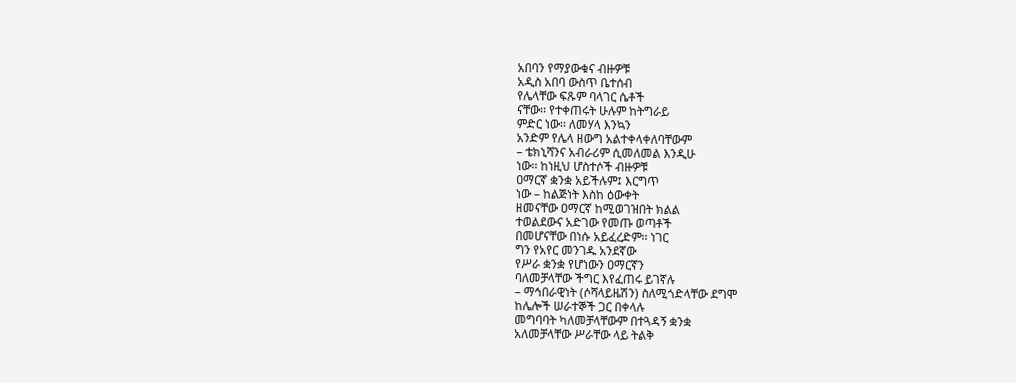አበባን የማያውቁና ብዙዎቹ
አዲስ አበባ ውስጥ ቤተሰብ
የሌላቸው ፍጹም ባላገር ሴቶች
ናቸው፡፡ የተቀጠሩት ሁሉም ከትግራይ
ምድር ነው፡፡ ለመሃላ እንኳን
አንድም የሌላ ዘውግ አልተቀላቀለባቸውም
– ቴክኒሻንና አብራሪም ሲመለመል እንዲሁ
ነው፡፡ ከነዚህ ሆስተሶች ብዙዎቹ
ዐማርኛ ቋንቋ አይችሉም፤ እርግጥ
ነው – ከልጅነት እስከ ዕውቀት
ዘመናቸው ዐማርኛ ከሚወገዝበት ክልል
ተወልደውና አድገው የመጡ ወጣቶች
በመሆናቸው በነሱ አይፈረድም፡፡ ነገር
ግን የአየር መንገዱ አንደኛው
የሥራ ቋንቋ የሆነውን ዐማርኛን
ባለመቻላቸው ችግር እየፈጠሩ ይገኛሉ
– ማኅበራዊነት (ሶሻላይዜሽን) ስለሚጎድላቸው ደግሞ
ከሌሎች ሠራተኞች ጋር በቀላሉ
መግባባት ካለመቻላቸውም በተጓዳኝ ቋንቋ
አለመቻላቸው ሥራቸው ላይ ትልቅ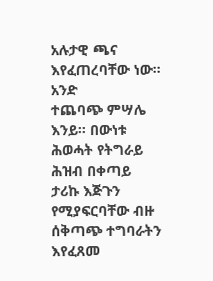አሉታዊ ጫና እየፈጠረባቸው ነው፡፡
አንድ
ተጨባጭ ምሣሌ እንይ፡፡ በውነቱ
ሕወሓት የትግራይ ሕዝብ በቀጣይ
ታሪኩ እጅጉን የሚያፍርባቸው ብዙ
ሰቅጣጭ ተግባራትን እየፈጸመ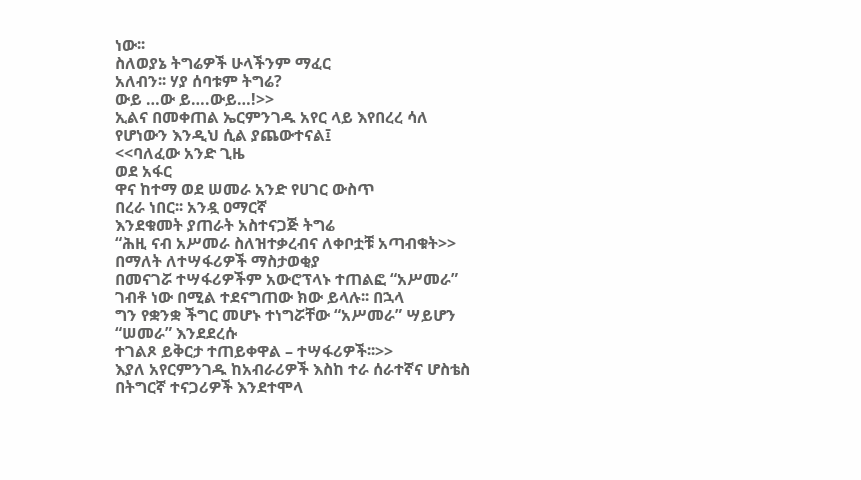ነው፡፡
ስለወያኔ ትግሬዎች ሁላችንም ማፈር
አለብን፡፡ ሃያ ሰባቱም ትግሬ?
ውይ …ው ይ….ውይ…!>>
ኢልና በመቀጠል ኤርምንገዱ አየር ላይ እየበረረ ሳለ የሆነውን እንዲህ ሲል ያጨውተናል፤
<<ባለፈው አንድ ጊዜ
ወደ አፋር
ዋና ከተማ ወደ ሠመራ አንድ የሀገር ውስጥ
በረራ ነበር፡፡ አንዷ ዐማርኛ
እንደቁመት ያጠራት አስተናጋጅ ትግሬ
“ሕዚ ናብ አሥመራ ስለዝተቃረብና ለቀቦቷቹ አጣብቁት>> በማለት ለተሣፋሪዎች ማስታወቂያ
በመናገሯ ተሣፋሪዎችም አውሮፕላኑ ተጠልፎ “አሥመራ” ገብቶ ነው በሚል ተደናግጠው ክው ይላሉ፡፡ በኋላ
ግን የቋንቋ ችግር መሆኑ ተነግሯቸው “አሥመራ” ሣይሆን “ሠመራ” እንደደረሱ
ተገልጾ ይቅርታ ተጠይቀዋል – ተሣፋሪዎች፡፡>>
እያለ አየርምንገዱ ከአብራሪዎች እስከ ተራ ሰራተኛና ሆስቴስ በትግርኛ ተናጋሪዎች እንደተሞላ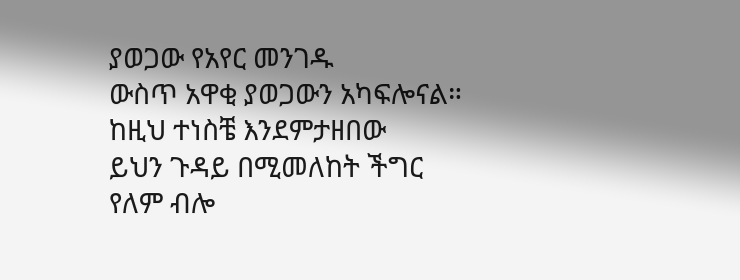ያወጋው የአየር መንገዱ
ውስጥ አዋቂ ያወጋውን አካፍሎናል።
ከዚህ ተነስቼ እንደምታዘበው
ይህን ጉዳይ በሚመለከት ችግር
የለም ብሎ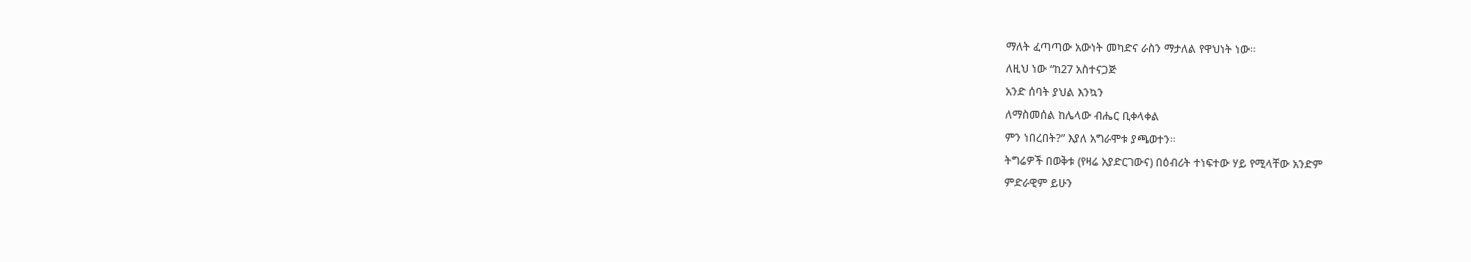ማለት ፈጣጣው አውነት መካድና ራስን ማታለል የዋህነት ነው።
ለዚህ ነው “ከ27 አስተናጋጅ
አንድ ሰባት ያህል እንኳን
ለማስመሰል ከሌላው ብሔር ቢቀላቀል
ምን ነበረበት?” እያለ አግራሞቱ ያጫወተን።
ትግሬዎች በወቅቱ (የዛሬ አያድርገውና) በዕብሪት ተነፍተው ሃይ የሚላቸው አንድም
ምድራዊም ይሁን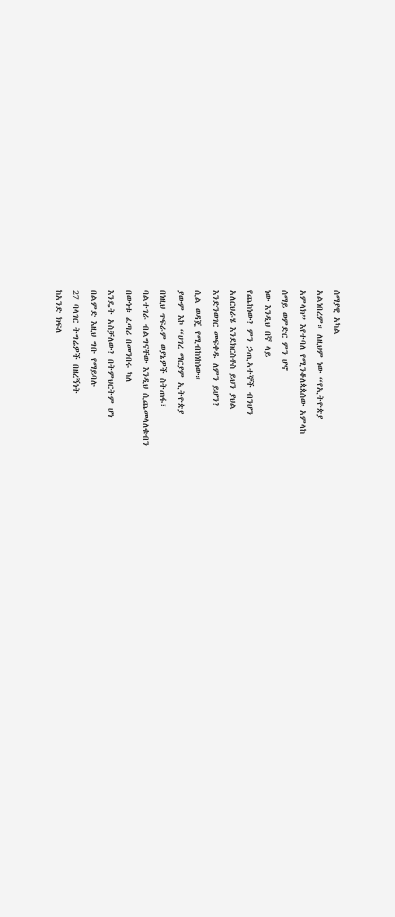ሰማያዊ አካል
አልነበረም። ለዚህም ነው “የኢትዮጵያ
አምላክ” እየተባለ የሚንቆለጳጰሰው አምላከ
ሰማይ ወምድር ምን ሆኖ
ነው እንዲህ በኛ ላይ
የጨከነው? ምን ኃጢኣተኞች ብንሆን
አለርህራሄ እንደክርስቶስ ይህን ያህል
እንድንወገር መፍቀዱ ለምን ይሆን?
ሲል ወዳጄ የሚብከነከነው።
ያውም እኮ “ሀገረ ማርያም ኢትዮጵያ
በነዚህ ጥፍራም ወያኔዎች ስትጠፋ፣
ባልተገራ ብልግናቸው እንዲህ ሲጨመላለቁብን
በውነቱ ፈጣሪ በመንበሩ ካለ
እንዴት አስቻለው? በትምህርትም ሆነ
በልምድ እዚህ ግቡ የማይባሉ
27 ባላገር ትግሬዎች በዘረኝነት
ከአንድ ክፍለ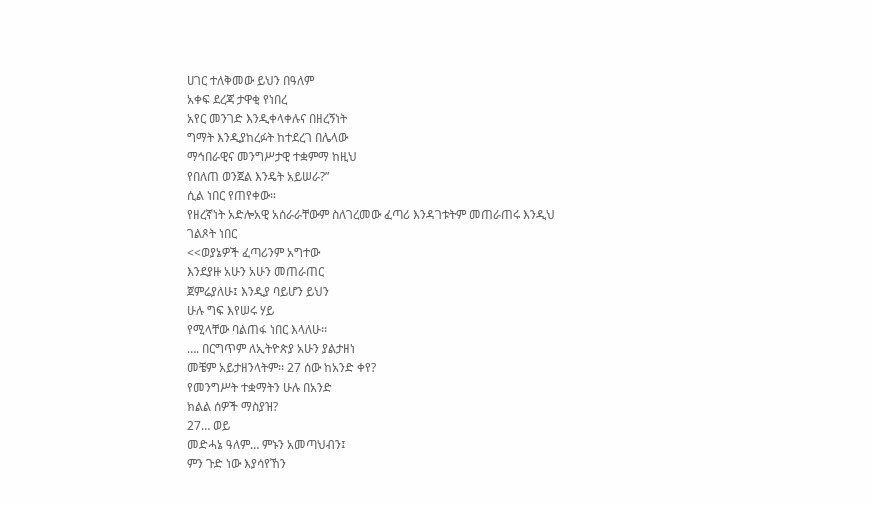ሀገር ተለቅመው ይህን በዓለም
አቀፍ ደረጃ ታዋቂ የነበረ
አየር መንገድ እንዲቀላቀሉና በዘረኝነት
ግማት እንዲያከረፉት ከተደረገ በሌላው
ማኅበራዊና መንግሥታዊ ተቋምማ ከዚህ
የበለጠ ወንጀል እንዴት አይሠራ?”
ሲል ነበር የጠየቀው።
የዘረኛነት አድሎአዊ አሰራራቸውም ስለገረመው ፈጣሪ እንዳገቱትም መጠራጠሩ እንዲህ
ገልጾት ነበር
<<ወያኔዎች ፈጣሪንም አግተው
እንደያዙ አሁን አሁን መጠራጠር
ጀምሬያለሁ፤ እንዲያ ባይሆን ይህን
ሁሉ ግፍ እየሠሩ ሃይ
የሚላቸው ባልጠፋ ነበር እላለሁ፡፡
…. በርግጥም ለኢትዮጵያ አሁን ያልታዘነ
መቼም አይታዘንላትም፡፡ 27 ሰው ከአንድ ቀየ?
የመንግሥት ተቋማትን ሁሉ በአንድ
ክልል ሰዎች ማስያዝ?
27… ወይ
መድሓኔ ዓለም… ምኑን አመጣህብን፤
ምን ጉድ ነው እያሳየኸን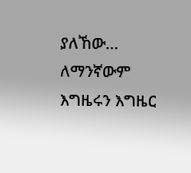ያለኸው… ለማንኛውም እግዜሩን እግዜር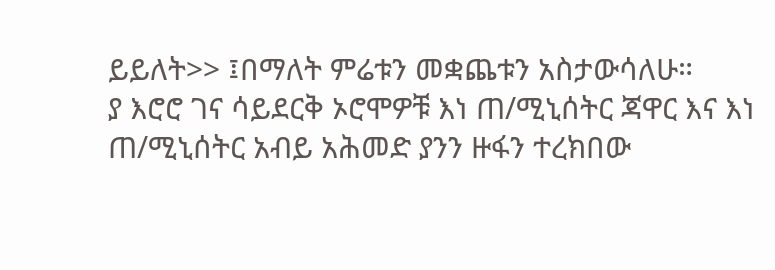ይይለት>> ፤በማለት ምሬቱን መቋጨቱን አስታውሳለሁ።
ያ እሮሮ ገና ሳይደርቅ ኦሮሞዎቹ እነ ጠ/ሚኒሰትር ጃዋር እና እነ ጠ/ሚኒሰትር አብይ አሕመድ ያንን ዙፋን ተረክበው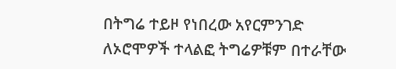በትግሬ ተይዞ የነበረው አየርምንገድ ለኦሮሞዎች ተላልፎ ትግሬዎቹም በተራቸው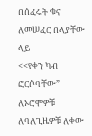በሰፈሩት ቁና ለመሠፈር በላያቸው ላይ
<<የቀን ካብ ፎርሶባቸው” ለኦሮሞዎቹ ለባለጊዜዎቹ ለቀው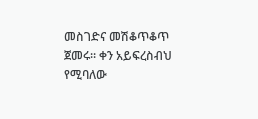መስገድና መሽቆጥቆጥ ጀመሩ። ቀን አይፍረስብህ የሚባለው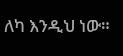ለካ እንዲህ ነው።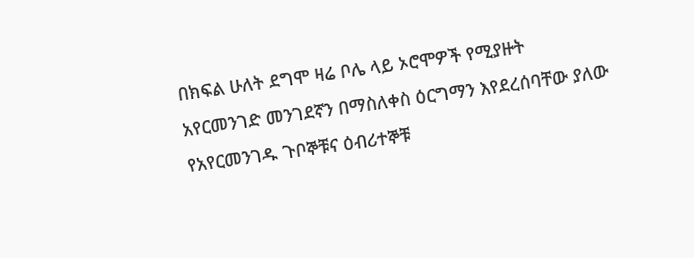በክፍል ሁለት ደግሞ ዛሬ ቦሌ ላይ ኦሮሞዎች የሚያዙት
አየርመንገድ መንገደኛን በማስለቀስ ዕርግማን እየደረሰባቸው ያለው የአየርመንገዱ ጉቦኞቹና ዕብሪተኞቹ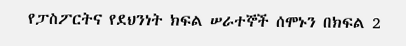የፓስፖርትና የደህንነት ክፍል ሠራተኞች ሰሞኑን በክፍል 2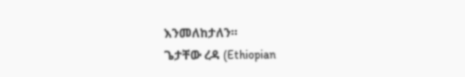እንመለከታለን።
ጌታቸው ረዳ (Ethiopian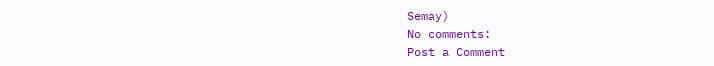Semay)
No comments:
Post a Comment